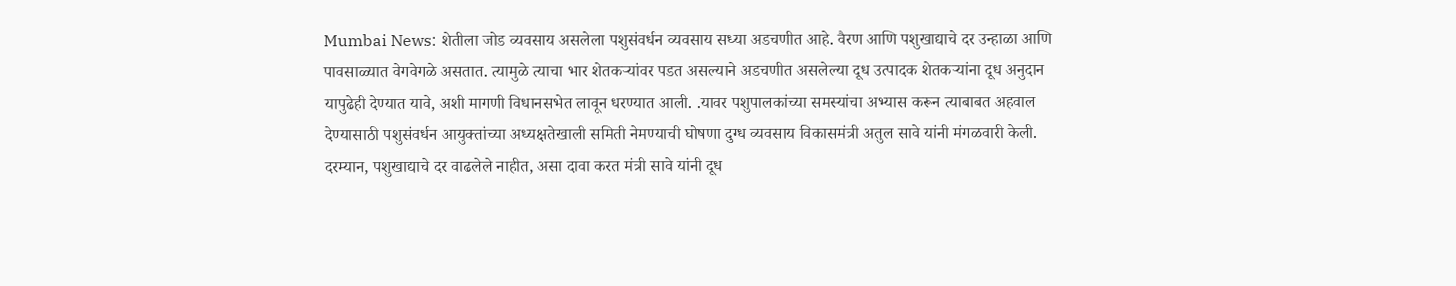Mumbai News: शेतीला जोड व्यवसाय असलेला पशुसंवर्धन व्यवसाय सध्या अडचणीत आहे. वैरण आणि पशुखाद्याचे दर उन्हाळा आणि पावसाळ्यात वेगवेगळे असतात. त्यामुळे त्याचा भार शेतकऱ्यांवर पडत असल्याने अडचणीत असलेल्या दूध उत्पादक शेतकऱ्यांना दूध अनुदान यापुढेही देण्यात यावे, अशी मागणी विधानसभेत लावून धरण्यात आली. .यावर पशुपालकांच्या समस्यांचा अभ्यास करून त्याबाबत अहवाल देण्यासाठी पशुसंवर्धन आयुक्तांच्या अध्यक्षतेखाली समिती नेमण्याची घोषणा दुग्ध व्यवसाय विकासमंत्री अतुल सावे यांनी मंगळवारी केली. दरम्यान, पशुखाद्याचे दर वाढलेले नाहीत, असा दावा करत मंत्री सावे यांनी दूध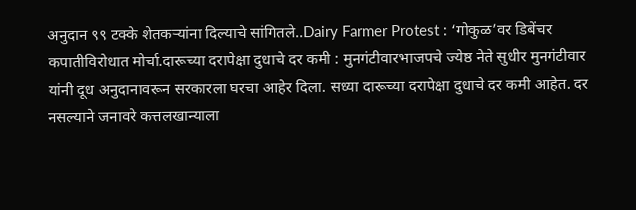अनुदान ९९ टक्के शेतकऱ्यांना दिल्याचे सांगितले..Dairy Farmer Protest : ‘गोकुळ’वर डिबेंचर कपातीविरोधात मोर्चा.दारूच्या दरापेक्षा दुधाचे दर कमी : मुनगंटीवारभाजपचे ज्येष्ठ नेते सुधीर मुनगंटीवार यांनी दूध अनुदानावरून सरकारला घरचा आहेर दिला. सध्या दारूच्या दरापेक्षा दुधाचे दर कमी आहेत. दर नसल्याने जनावरे कत्तलखान्याला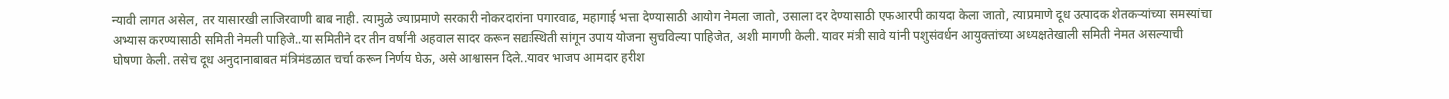न्यावी लागत असेल, तर यासारखी लाजिरवाणी बाब नाही. त्यामुळे ज्याप्रमाणे सरकारी नोकरदारांना पगारवाढ, महागाई भत्ता देण्यासाठी आयोग नेमला जातो, उसाला दर देण्यासाठी एफआरपी कायदा केला जातो, त्याप्रमाणे दूध उत्पादक शेतकऱ्यांच्या समस्यांचा अभ्यास करण्यासाठी समिती नेमली पाहिजे..या समितीने दर तीन वर्षांनी अहवाल सादर करून सद्यःस्थिती सांगून उपाय योजना सुचविल्या पाहिजेत, अशी मागणी केली. यावर मंत्री सावे यांनी पशुसंवर्धन आयुक्तांच्या अध्यक्षतेखाली समिती नेमत असल्याची घोषणा केली. तसेच दूध अनुदानाबाबत मंत्रिमंडळात चर्चा करून निर्णय घेऊ, असे आश्वासन दिले..यावर भाजप आमदार हरीश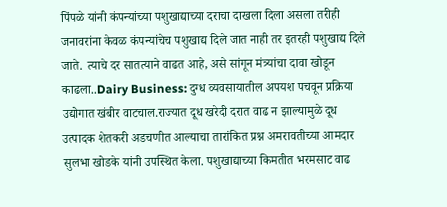पिंपळे यांनी कंपन्यांच्या पशुखाद्याच्या दराचा दाखला दिला असला तरीही जनावरांना केवळ कंपन्यांचेच पशुखाद्य दिले जात नाही तर इतरही पशुखाद्य दिले जाते. त्याचे दर सातत्याने वाढत आहे, असे सांगून मंत्र्यांचा दावा खोडून काढला..Dairy Business: दुग्ध व्यवसायातील अपयश पचवून प्रक्रिया उद्योगात खंबीर वाटचाल.राज्यात दूध खरेदी दरात वाढ न झाल्यामुळे दूध उत्पादक शेतकरी अडचणीत आल्याचा तारांकित प्रश्न अमरावतीच्या आमदार सुलभा खोडके यांनी उपस्थित केला. पशुखाद्याच्या किमतीत भरमसाट वाढ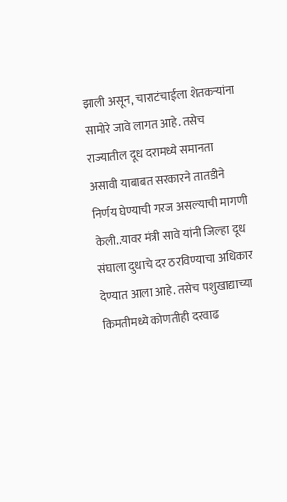झाली असून, चाराटंचाईला शेतकऱ्यांना सामोरे जावे लागत आहे. तसेच राज्यातील दूध दरामध्ये समानता असावी याबाबत सरकारने तातडीने निर्णय घेण्याची गरज असल्याची मागणी केली..यावर मंत्री सावे यांनी जिल्हा दूध संघाला दुधाचे दर ठरविण्याचा अधिकार देण्यात आला आहे. तसेच पशुखाद्याच्या किमतीमध्ये कोणतीही दरवाढ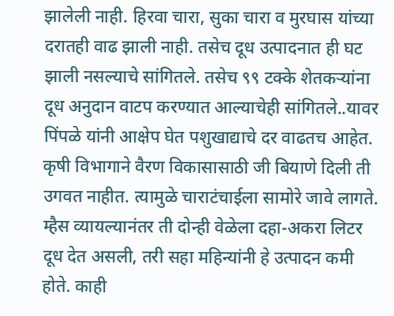झालेली नाही. हिरवा चारा, सुका चारा व मुरघास यांच्या दरातही वाढ झाली नाही. तसेच दूध उत्पादनात ही घट झाली नसल्याचे सांगितले. तसेच ९९ टक्के शेतकऱ्यांना दूध अनुदान वाटप करण्यात आल्याचेही सांगितले..यावर पिंपळे यांनी आक्षेप घेत पशुखाद्याचे दर वाढतच आहेत. कृषी विभागाने वैरण विकासासाठी जी बियाणे दिली ती उगवत नाहीत. त्यामुळे चाराटंचाईला सामोरे जावे लागते. म्हैस व्यायल्यानंतर ती दोन्ही वेळेला दहा-अकरा लिटर दूध देत असली, तरी सहा महिन्यांनी हे उत्पादन कमी होते. काही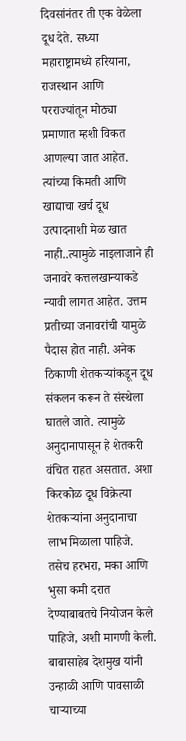दिवसांनंतर ती एक वेळेला दूध देते. सध्या महाराष्ट्रामध्ये हरियाना, राजस्थान आणि परराज्यांतून मोठ्या प्रमाणात म्हशी विकत आणल्या जात आहेत. त्यांच्या किमती आणि खाद्याचा खर्च दूध उत्पादनाशी मेळ खात नाही..त्यामुळे नाइलाजाने ही जनावरे कत्तलखान्याकडे न्यावी लागत आहेत. उत्तम प्रतीच्या जनावरांची यामुळे पैदास होत नाही. अनेक ठिकाणी शेतकऱ्यांकडून दूध संकलन करून ते संस्थेला घातले जाते. त्यामुळे अनुदानापासून हे शेतकरी वंचित राहत असतात. अशा किरकोळ दूध विक्रेत्या शेतकऱ्यांना अनुदानाचा लाभ मिळाला पाहिजे. तसेच हरभरा, मका आणि भुसा कमी दरात देण्याबाबतचे नियोजन केले पाहिजे, अशी मागणी केली. बाबासाहेब देशमुख यांनी उन्हाळी आणि पावसाळी चाऱ्याच्या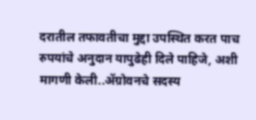दरातील तफावतीचा मुद्दा उपस्थित करत पाच रुपयांचे अनुदान यापुढेही दिले पाहिजे, अशी मागणी केली..ॲग्रोवनचे सदस्य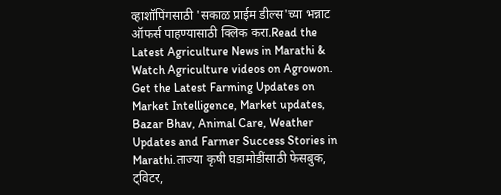व्हाशॉपिंगसाठी 'सकाळ प्राईम डील्स'च्या भन्नाट ऑफर्स पाहण्यासाठी क्लिक करा.Read the Latest Agriculture News in Marathi & Watch Agriculture videos on Agrowon. Get the Latest Farming Updates on Market Intelligence, Market updates, Bazar Bhav, Animal Care, Weather Updates and Farmer Success Stories in Marathi.ताज्या कृषी घडामोडींसाठी फेसबुक, ट्विटर,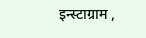इन्स्टाग्राम ,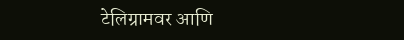टेलिग्रामवर आणि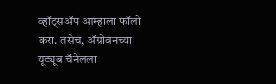व्हॉट्सॲप आम्हाला फॉलो करा. तसेच, ॲग्रोवनच्या यूट्यूब चॅनेलला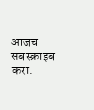आजच सबस्क्राइब करा.